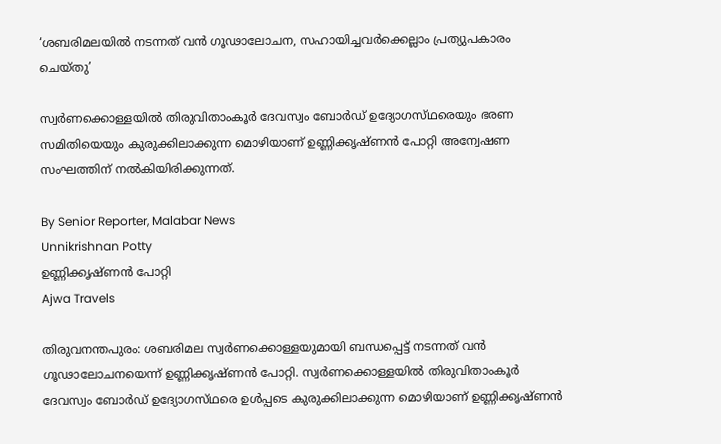‘ശബരിമലയിൽ നടന്നത് വൻ ഗൂഢാലോചന, സഹായിച്ചവർക്കെല്ലാം പ്രത്യുപകാരം ചെയ്‌തു’

സ്വർണക്കൊള്ളയിൽ തിരുവിതാംകൂർ ദേവസ്വം ബോർഡ് ഉദ്യോഗസ്‌ഥരെയും ഭരണ സമിതിയെയും കുരുക്കിലാക്കുന്ന മൊഴിയാണ് ഉണ്ണിക്കൃഷ്‌ണൻ പോറ്റി അന്വേഷണ സംഘത്തിന് നൽകിയിരിക്കുന്നത്.

By Senior Reporter, Malabar News
Unnikrishnan Potty
ഉണ്ണിക്കൃഷ്‌ണൻ പോറ്റി
Ajwa Travels

തിരുവനന്തപുരം: ശബരിമല സ്വർണക്കൊള്ളയുമായി ബന്ധപ്പെട്ട് നടന്നത് വൻ ഗൂഢാലോചനയെന്ന് ഉണ്ണിക്കൃഷ്‌ണൻ പോറ്റി. സ്വർണക്കൊള്ളയിൽ തിരുവിതാംകൂർ ദേവസ്വം ബോർഡ് ഉദ്യോഗസ്‌ഥരെ ഉൾപ്പടെ കുരുക്കിലാക്കുന്ന മൊഴിയാണ് ഉണ്ണിക്കൃഷ്‌ണൻ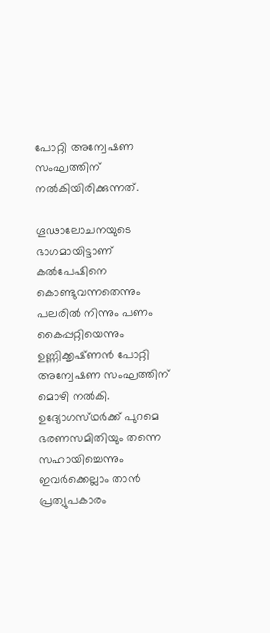പോറ്റി അന്വേഷണ സംഘത്തിന് നൽകിയിരിക്കുന്നത്.

ഗൂഢാലോചനയുടെ ഭാഗമായിട്ടാണ് കൽപേഷിനെ കൊണ്ടുവന്നതെന്നും പലരിൽ നിന്നും പണം കൈപ്പറ്റിയെന്നും ഉണ്ണിക്കൃഷ്‌ണൻ പോറ്റി അന്വേഷണ സംഘത്തിന് മൊഴി നൽകി. ഉദ്യോഗസ്‌ഥർക്ക്‌ പുറമെ ഭരണസമിതിയും തന്നെ സഹായിച്ചെന്നും ഇവർക്കെല്ലാം താൻ പ്രത്യുപകാരം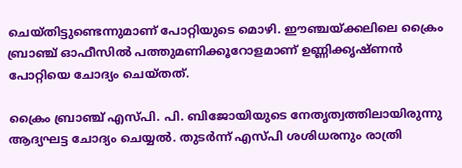ചെയ്‌തിട്ടുണ്ടെന്നുമാണ് പോറ്റിയുടെ മൊഴി. ഈഞ്ചയ്‌ക്കലിലെ ക്രൈം ബ്രാഞ്ച് ഓഫീസിൽ പത്തുമണിക്കൂറോളമാണ് ഉണ്ണിക്കൃഷ്‌ണൻ പോറ്റിയെ ചോദ്യം ചെയ്‌തത്‌.

ക്രൈം ബ്രാഞ്ച് എസ്‌പി. പി. ബിജോയിയുടെ നേതൃത്വത്തിലായിരുന്നു ആദ്യഘട്ട ചോദ്യം ചെയ്യൽ. തുടർന്ന് എസ്‌പി ശശിധരനും രാത്രി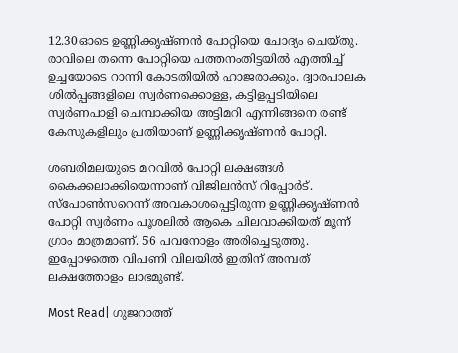12.30ഓടെ ഉണ്ണിക്കൃഷ്‌ണൻ പോറ്റിയെ ചോദ്യം ചെയ്‌തു. രാവിലെ തന്നെ പോറ്റിയെ പത്തനംതിട്ടയിൽ എത്തിച്ച് ഉച്ചയോടെ റാന്നി കോടതിയിൽ ഹാജരാക്കും. ദ്വാരപാലക ശിൽപ്പങ്ങളിലെ സ്വർണക്കൊള്ള, കട്ടിളപ്പടിയിലെ സ്വർണപാളി ചെമ്പാക്കിയ അട്ടിമറി എന്നിങ്ങനെ രണ്ട് കേസുകളിലും പ്രതിയാണ് ഉണ്ണിക്കൃഷ്‌ണൻ പോറ്റി.

ശബരിമലയുടെ മറവിൽ പോറ്റി ലക്ഷങ്ങൾ കൈക്കലാക്കിയെന്നാണ് വിജിലൻസ് റിപ്പോർട്. സ്‌പോൺസറെന്ന് അവകാശപ്പെട്ടിരുന്ന ഉണ്ണിക്കൃഷ്‌ണൻ പോറ്റി സ്വർണം പൂശലിൽ ആകെ ചിലവാക്കിയത് മൂന്ന് ഗ്രാം മാത്രമാണ്. 56 പവനോളം അരിച്ചെടുത്തു. ഇപ്പോഴത്തെ വിപണി വിലയിൽ ഇതിന് അമ്പത് ലക്ഷത്തോളം ലാഭമുണ്ട്.

Most Read| ഗുജറാത്ത്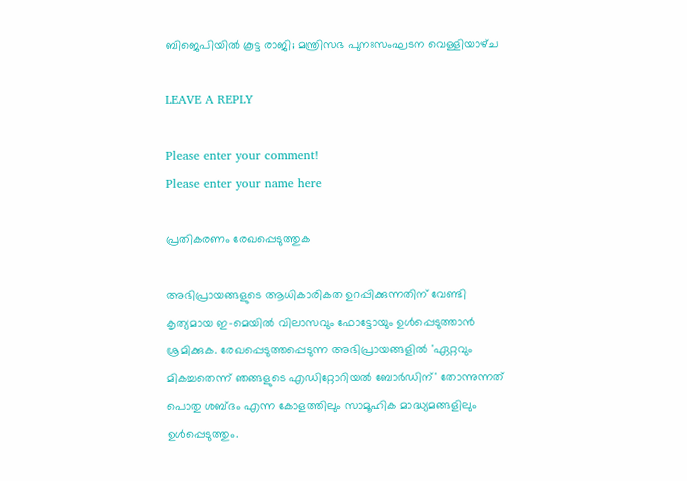ബിജെപിയിൽ കൂട്ട രാജി; മന്ത്രിസഭ പുനഃസംഘടന വെള്ളിയാഴ്‌ച

LEAVE A REPLY

Please enter your comment!
Please enter your name here

പ്രതികരണം രേഖപ്പെടുത്തുക

അഭിപ്രായങ്ങളുടെ ആധികാരികത ഉറപ്പിക്കുന്നതിന് വേണ്ടി കൃത്യമായ ഇ-മെയിൽ വിലാസവും ഫോട്ടോയും ഉൾപ്പെടുത്താൻ ശ്രമിക്കുക. രേഖപ്പെടുത്തപ്പെടുന്ന അഭിപ്രായങ്ങളിൽ 'ഏറ്റവും മികച്ചതെന്ന് ഞങ്ങളുടെ എഡിറ്റോറിയൽ ബോർഡിന്' തോന്നുന്നത് പൊതു ശബ്‌ദം എന്ന കോളത്തിലും സാമൂഹിക മാദ്ധ്യമങ്ങളിലും ഉൾപ്പെടുത്തും.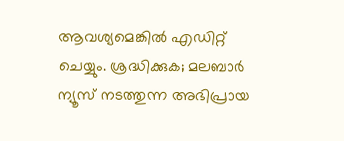ആവശ്യമെങ്കിൽ എഡിറ്റ് ചെയ്യും. ശ്രദ്ധിക്കുക; മലബാർ ന്യൂസ് നടത്തുന്ന അഭിപ്രായ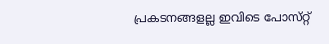പ്രകടനങ്ങളല്ല ഇവിടെ പോസ്‌റ്റ്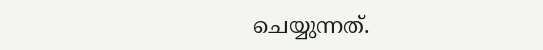ചെയ്യുന്നത്.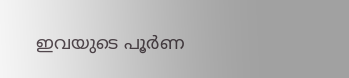ഇവയുടെ പൂർണ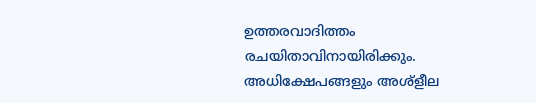ഉത്തരവാദിത്തം രചയിതാവിനായിരിക്കും. അധിക്ഷേപങ്ങളും അശ്‌ളീല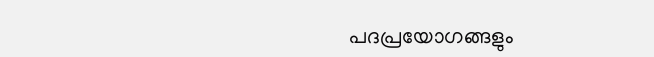പദപ്രയോഗങ്ങളും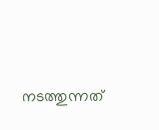നടത്തുന്നത്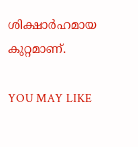ശിക്ഷാർഹമായ കുറ്റമാണ്.

YOU MAY LIKE